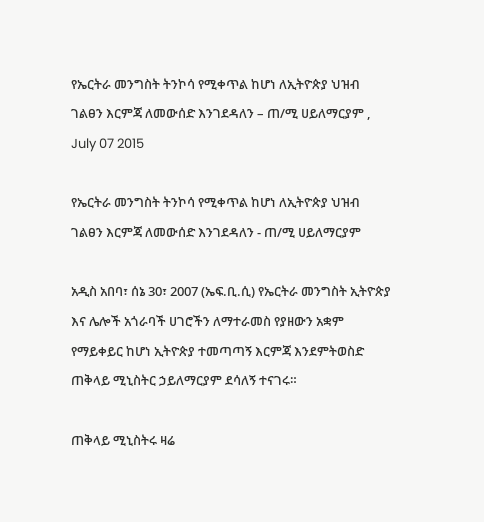የኤርትራ መንግስት ትንኮሳ የሚቀጥል ከሆነ ለኢትዮጵያ ህዝብ ገልፀን እርምጃ ለመውሰድ እንገደዳለን – ጠ/ሚ ሀይለማርያም , July 07 2015

የኤርትራ መንግስት ትንኮሳ የሚቀጥል ከሆነ ለኢትዮጵያ ህዝብ ገልፀን እርምጃ ለመውሰድ እንገደዳለን - ጠ/ሚ ሀይለማርያም

አዲስ አበባ፣ ሰኔ 30፣ 2007 (ኤፍ.ቢ.ሲ) የኤርትራ መንግስት ኢትዮጵያ እና ሌሎች አጎራባች ሀገሮችን ለማተራመስ የያዘውን አቋም የማይቀይር ከሆነ ኢትዮጵያ ተመጣጣኝ እርምጃ እንደምትወስድ ጠቅላይ ሚኒስትር ኃይለማርያም ደሳለኝ ተናገሩ።

ጠቅላይ ሚኒስትሩ ዛሬ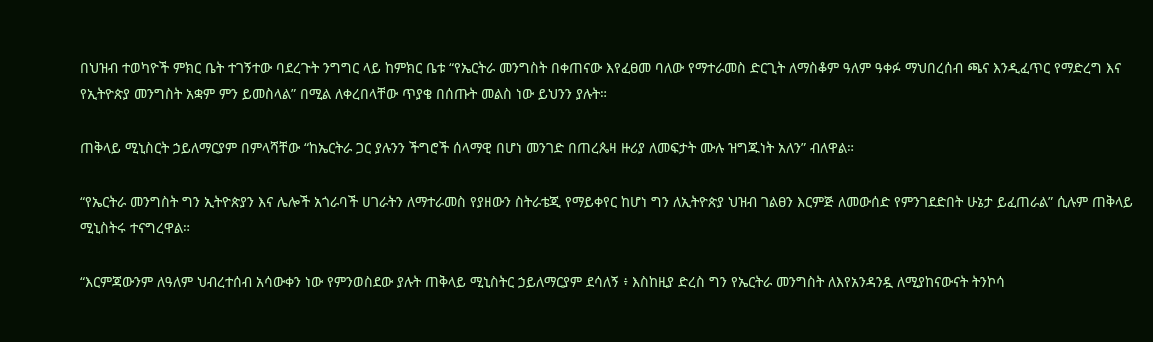በህዝብ ተወካዮች ምክር ቤት ተገኝተው ባደረጉት ንግግር ላይ ከምክር ቤቱ “የኤርትራ መንግስት በቀጠናው እየፈፀመ ባለው የማተራመስ ድርጊት ለማስቆም ዓለም ዓቀፉ ማህበረሰብ ጫና እንዲፈጥር የማድረግ እና የኢትዮጵያ መንግስት አቋም ምን ይመስላል” በሚል ለቀረበላቸው ጥያቄ በሰጡት መልስ ነው ይህንን ያሉት።

ጠቅላይ ሚኒስርት ኃይለማርያም በምላሻቸው “ከኤርትራ ጋር ያሉንን ችግሮች ሰላማዊ በሆነ መንገድ በጠረጴዛ ዙሪያ ለመፍታት ሙሉ ዝግጁነት አለን” ብለዋል።

“የኤርትራ መንግስት ግን ኢትዮጵያን እና ሌሎች አጎራባች ሀገራትን ለማተራመስ የያዘውን ስትራቴጂ የማይቀየር ከሆነ ግን ለኢትዮጵያ ህዝብ ገልፀን እርምጅ ለመውሰድ የምንገደድበት ሁኔታ ይፈጠራል” ሲሉም ጠቅላይ ሚኒስትሩ ተናግረዋል።

“እርምጃውንም ለዓለም ህብረተሰብ አሳውቀን ነው የምንወስደው ያሉት ጠቅላይ ሚኒስትር ኃይለማርያም ደሳለኝ ፥ እስከዚያ ድረስ ግን የኤርትራ መንግስት ለእየአንዳንዷ ለሚያከናውናት ትንኮሳ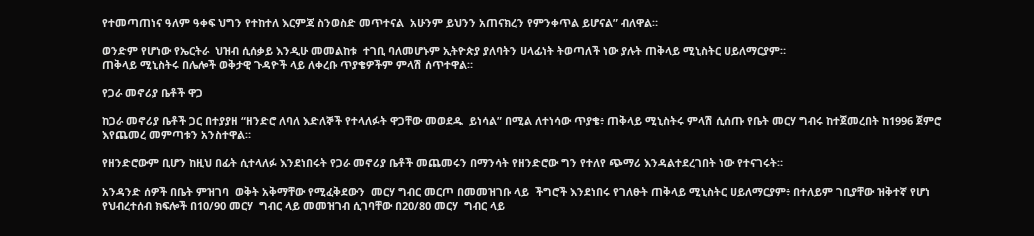የተመጣጠነና ዓለም ዓቀፍ ህግን የተከተለ እርምጃ ስንወስድ መጥተናል  አሁንም ይህንን አጠናክረን የምንቀጥል ይሆናል” ብለዋል።

ወንድም የሆነው የኤርትራ  ህዝብ ሲሰቃይ እንዲሁ መመልከቱ  ተገቢ ባለመሆኑም ኢትዮጵያ ያለባትን ሀላፊነት ትወጣለች ነው ያሉት ጠቅላይ ሚኒስትር ሀይለማርያም።
ጠቅላይ ሚኒስትሩ በሌሎች ወቅታዊ ጉዳዮች ላይ ለቀረቡ ጥያቄዎችም ምላሽ ሰጥተዋል።

የጋራ መኖሪያ ቤቶች ዋጋ

ከጋራ መኖሪያ ቤቶች ጋር በተያያዘ “ዘንድሮ ለባለ እድለኞች የተላለፉት ዋጋቸው መወደዱ  ይነሳል” በሚል ለተነሳው ጥያቄ፥ ጠቅላይ ሚኒስትሩ ምላሽ ሲሰጡ የቤት መርሃ ግብሩ ከተጀመረበት ከ1996 ጀምሮ እየጨመረ መምጣቱን አንስተዋል።

የዘንድሮውም ቢሆን ከዚህ በፊት ሲተላለፉ እንደነበሩት የጋራ መኖሪያ ቤቶች መጨመሩን በማንሳት የዘንድሮው ግን የተለየ ጭማሪ እንዳልተደረገበት ነው የተናገሩት።

አንዳንድ ሰዎች በቤት ምዝገባ  ወቅት አቅማቸው የሚፈቅደውን  መርሃ ግብር መርጦ በመመዝገቡ ላይ  ችግሮች እንደነበሩ የገለፁት ጠቅላይ ሚኒስትር ሀይለማርያም፥ በተለይም ገቢያቸው ዝቅተኛ የሆነ የህብረተሰብ ክፍሎች በ10/90 መርሃ  ግብር ላይ መመዝገብ ሲገባቸው በ20/80 መርሃ  ግብር ላይ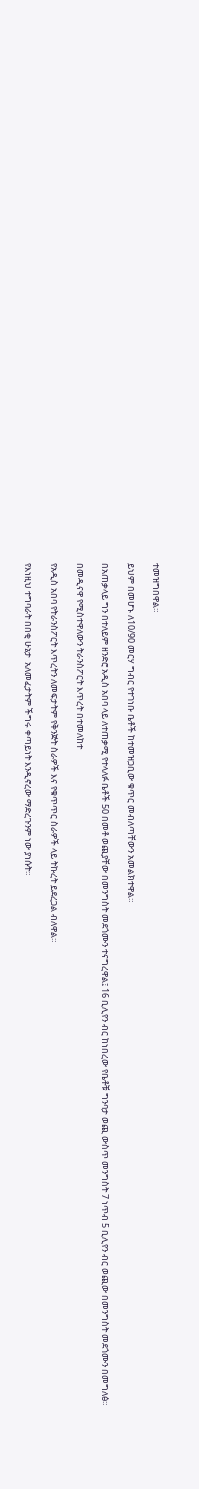ተመዝግበዋል።

ይህም በመሆኑ ለ10/90 መርሃ ግብር የተገነቡ ቤቶች ከተመዝጋቢው ቁጥር መብለጣቸውን አመልክተዋል።

በአጠቃላይ ግን በተለይም ዘንድሮ አዲስ አበባ ላይ ለተጠቃሚ የተላለፉ ቤቶች 50 በመቶ ወጪያቸው በመንግስት መደጎሙን ተናግረዋል፤ 16 ቢሊየን ብር ከነበረው የቤቶቹ ግንባታ ወጪ ውስጥ መንግስት 7 ነጥብ 5 ቢሊየን ብር ወጪው በመንግስት መደጎሙን በመግለፅ።

በመዲናዋ የሚስተዋለውን ትራንስፖርት እጥረት በተመለከተ

የአዲስ አበባ የትራንስፖርት እጥረትን ለመፍታትም የቅንጅት ስራዎች እና የቁጥጥር ስራዎች ላይ ትኩረት ይደረጋል ብለዋል።

የእነዚህ ተግባራት በበቂ ሁኔታ  አለመፈታትም ችግሩ ቀጣይነት እንዲኖረው ማድረጉንም ነው ያነሱት።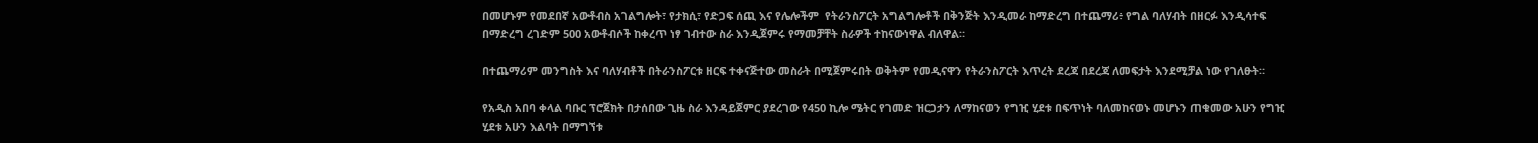በመሆኑም የመደበኛ አውቶብስ አገልግሎት፣ የታክሲ፣ የድጋፍ ሰጪ እና የሌሎችም  የትራንስፖርት አግልግሎቶች በቅንጅት እንዲመራ ከማድረግ በተጨማሪ፥ የግል ባለሃብት በዘርፉ እንዲሳተፍ በማድረግ ረገድም 500 አውቶብሶች ከቀረጥ ነፃ ገብተው ስራ እንዲጀምሩ የማመቻቸት ስራዎች ተከናውነዋል ብለዋል።

በተጨማሪም መንግስት እና ባለሃብቶች በትራንስፖርቱ ዘርፍ ተቀናጅተው መስራት በሚጀምሩበት ወቅትም የመዲናዋን የትራንስፖርት እጥረት ደረጃ በደረጃ ለመፍታት እንደሚቻል ነው የገለፁት።

የአዲስ አበባ ቀላል ባቡር ፕሮጀክት በታሰበው ጊዜ ስራ እንዳይጀምር ያደረገው የ450 ኪሎ ሜትር የገመድ ዝርጋታን ለማከናወን የግዢ ሂደቱ በፍጥነት ባለመከናወኑ መሆኑን ጠቁመው አሁን የግዢ ሂደቱ አሁን እልባት በማግኘቱ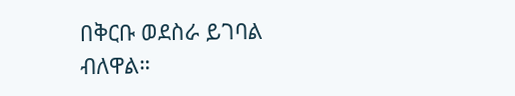በቅርቡ ወደስራ ይገባል ብለዋል።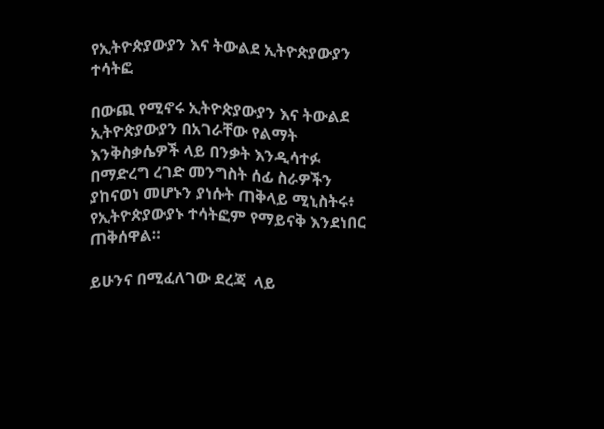የኢትዮጵያውያን እና ትውልደ ኢትዮጵያውያን ተሳትፎ

በውጪ የሚኖሩ ኢትዮጵያውያን እና ትውልደ ኢትዮጵያውያን በአገራቸው የልማት እንቅስቃሴዎች ላይ በንቃት እንዲሳተፉ በማድረግ ረገድ መንግስት ሰፊ ስራዎችን ያከናወነ መሆኑን ያነሱት ጠቅላይ ሚኒስትሩ፥ የኢትዮጵያውያኑ ተሳትፎም የማይናቅ እንደነበር ጠቅሰዋል።

ይሁንና በሚፈለገው ደረጃ  ላይ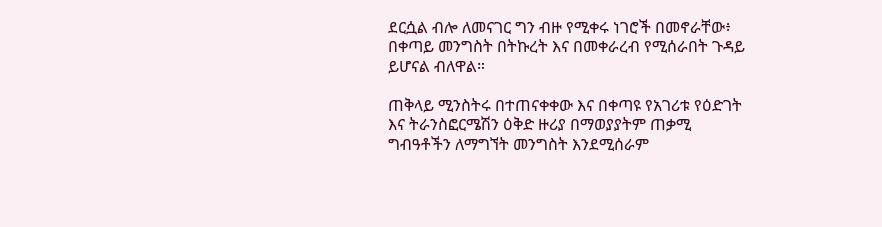ደርሷል ብሎ ለመናገር ግን ብዙ የሚቀሩ ነገሮች በመኖራቸው፥ በቀጣይ መንግስት በትኩረት እና በመቀራረብ የሚሰራበት ጉዳይ ይሆናል ብለዋል።

ጠቅላይ ሚንስትሩ በተጠናቀቀው እና በቀጣዩ የአገሪቱ የዕድገት እና ትራንስፎርሜሽን ዕቅድ ዙሪያ በማወያያትም ጠቃሚ ግብዓቶችን ለማግኘት መንግስት እንደሚሰራም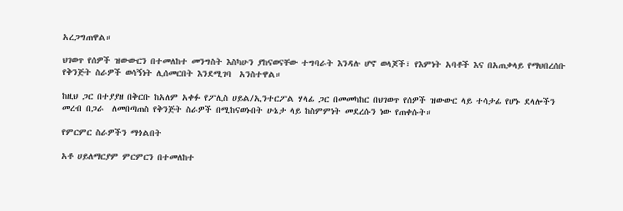አረጋግጠዋል።

ህገወጥ የሰዎች ዝውውርን በተመለከተ መንግስት እስካሁን ያከናወናቸው ተግባራት እንዳሉ ሆኖ ወላጆች፣ የእምነት አባቶች እና በአጠቃላይ የማህበረሰቡ የቅንጅት ስራዎች ወሳኝነት ሊሰመርበት እንደሚገባ  አንስተዋል።

ከዚህ ጋር በተያያዘ በቅርቡ ከአለም አቀፉ የፖሊስ ሀይል/ኢንተርፖል ሃላፊ ጋር በመመካከር በህገወጥ የሰዎች ዝውውር ላይ ተሳታፊ የሆኑ ደላሎችን መረብ በጋራ  ለመበጣጠስ የቅንጅት ስራዎች በሚከናወኑበት ሁኔታ ላይ ከስምምነት መደረሱን ነው የጠቀሱት።

የምርምር ስራዎችን ማጎልበት

አቶ ሀይለማርያም ምርምርን በተመለከተ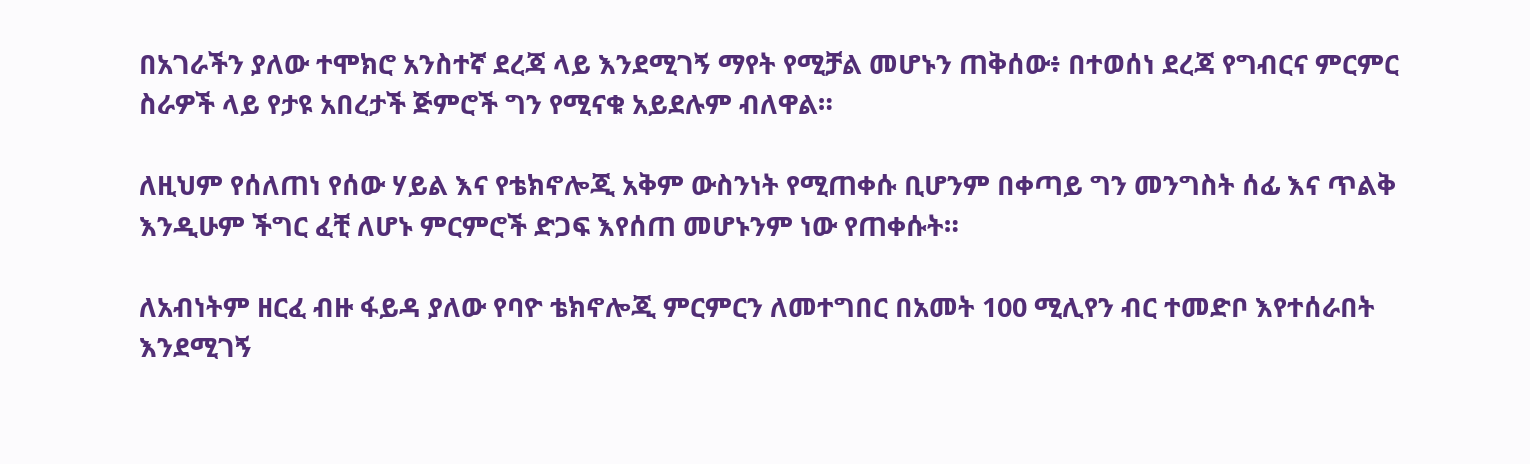በአገራችን ያለው ተሞክሮ አንስተኛ ደረጃ ላይ እንደሚገኝ ማየት የሚቻል መሆኑን ጠቅሰው፥ በተወሰነ ደረጃ የግብርና ምርምር ስራዎች ላይ የታዩ አበረታች ጅምሮች ግን የሚናቁ አይደሉም ብለዋል።

ለዚህም የሰለጠነ የሰው ሃይል እና የቴክኖሎጂ አቅም ውስንነት የሚጠቀሱ ቢሆንም በቀጣይ ግን መንግስት ሰፊ እና ጥልቅ እንዲሁም ችግር ፈቺ ለሆኑ ምርምሮች ድጋፍ እየሰጠ መሆኑንም ነው የጠቀሱት።

ለአብነትም ዘርፈ ብዙ ፋይዳ ያለው የባዮ ቴክኖሎጂ ምርምርን ለመተግበር በአመት 100 ሚሊየን ብር ተመድቦ እየተሰራበት እንደሚገኝ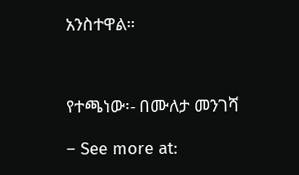አንስተዋል።



የተጫነው፡- በሙለታ መንገሻ

– See more at: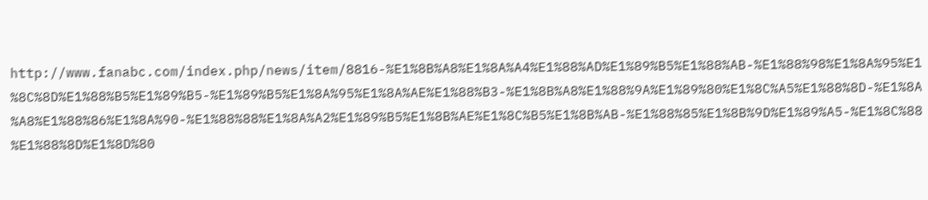http://www.fanabc.com/index.php/news/item/8816-%E1%8B%A8%E1%8A%A4%E1%88%AD%E1%89%B5%E1%88%AB-%E1%88%98%E1%8A%95%E1%8C%8D%E1%88%B5%E1%89%B5-%E1%89%B5%E1%8A%95%E1%8A%AE%E1%88%B3-%E1%8B%A8%E1%88%9A%E1%89%80%E1%8C%A5%E1%88%8D-%E1%8A%A8%E1%88%86%E1%8A%90-%E1%88%88%E1%8A%A2%E1%89%B5%E1%8B%AE%E1%8C%B5%E1%8B%AB-%E1%88%85%E1%8B%9D%E1%89%A5-%E1%8C%88%E1%88%8D%E1%8D%80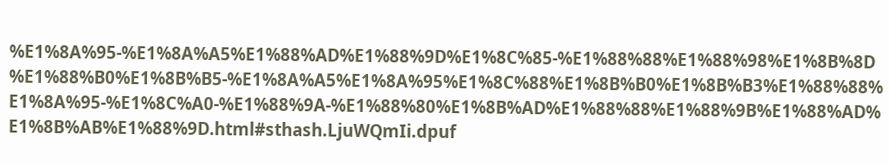%E1%8A%95-%E1%8A%A5%E1%88%AD%E1%88%9D%E1%8C%85-%E1%88%88%E1%88%98%E1%8B%8D%E1%88%B0%E1%8B%B5-%E1%8A%A5%E1%8A%95%E1%8C%88%E1%8B%B0%E1%8B%B3%E1%88%88%E1%8A%95-%E1%8C%A0-%E1%88%9A-%E1%88%80%E1%8B%AD%E1%88%88%E1%88%9B%E1%88%AD%E1%8B%AB%E1%88%9D.html#sthash.LjuWQmIi.dpuf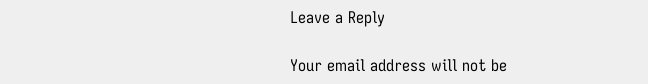Leave a Reply

Your email address will not be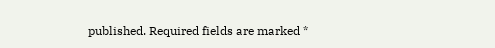published. Required fields are marked *